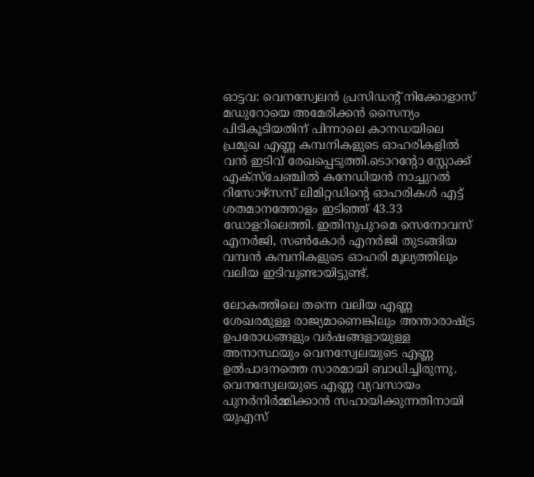ഓട്ടവ: വെനസ്വേലൻ പ്രസിഡന്റ് നിക്കോളാസ് മഡുറോയെ അമേരിക്കൻ സൈന്യം പിടികൂടിയതിന് പിന്നാലെ കാനഡയിലെ പ്രമുഖ എണ്ണ കമ്പനികളുടെ ഓഹരികളിൽ വൻ ഇടിവ് രേഖപ്പെടുത്തി.ടൊറന്റോ സ്റ്റോക്ക് എക്സ്ചേഞ്ചിൽ കനേഡിയൻ നാച്ചുറൽ റിസോഴ്സസ് ലിമിറ്റഡിന്റെ ഓഹരികൾ എട്ട് ശതമാനത്തോളം ഇടിഞ്ഞ് 43.33 ഡോളറിലെത്തി. ഇതിനുപുറമെ സെനോവസ് എനർജി, സൺകോർ എനർജി തുടങ്ങിയ വമ്പൻ കമ്പനികളുടെ ഓഹരി മൂല്യത്തിലും വലിയ ഇടിവുണ്ടായിട്ടുണ്ട്.

ലോകത്തിലെ തന്നെ വലിയ എണ്ണ ശേഖരമുള്ള രാജ്യമാണെങ്കിലും അന്താരാഷ്ട്ര ഉപരോധങ്ങളും വർഷങ്ങളായുള്ള അനാസ്ഥയും വെനസ്വേലയുടെ എണ്ണ ഉൽപാദനത്തെ സാരമായി ബാധിച്ചിരുന്നു. വെനസ്വേലയുടെ എണ്ണ വ്യവസായം പുനർനിർമ്മിക്കാൻ സഹായിക്കുന്നതിനായി യുഎസ്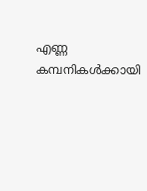എണ്ണ കമ്പനികൾക്കായി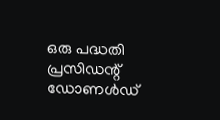ഒരു പദ്ധതി പ്രസിഡന്റ് ഡോണൾഡ്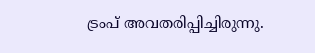ട്രംപ് അവതരിപ്പിച്ചിരുന്നു.